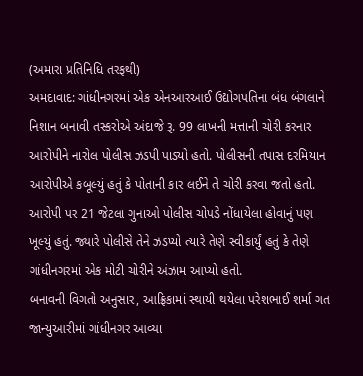(અમારા પ્રતિનિધિ તરફથી)
અમદાવાદ: ગાંધીનગરમાં એક એનઆરઆઈ ઉદ્યોગપતિના બંધ બંગલાને નિશાન બનાવી તસ્કરોએ અંદાજે રૂ. 99 લાખની મત્તાની ચોરી કરનાર આરોપીને નારોલ પોલીસ ઝડપી પાડ્યો હતો. પોલીસની તપાસ દરમિયાન આરોપીએ કબૂલ્યું હતું કે પોતાની કાર લઈને તે ચોરી કરવા જતો હતો. આરોપી પર 21 જેટલા ગુનાઓ પોલીસ ચોપડે નોંધાયેલા હોવાનું પણ ખૂલ્યું હતું. જ્યારે પોલીસે તેને ઝડપ્યો ત્યારે તેણે સ્વીકાર્યું હતું કે તેણે ગાંધીનગરમાં એક મોટી ચોરીને અંઝામ આપ્યો હતો.
બનાવની વિગતો અનુસાર, આફ્રિકામાં સ્થાયી થયેલા પરેશભાઈ શર્મા ગત જાન્યુઆરીમાં ગાંધીનગર આવ્યા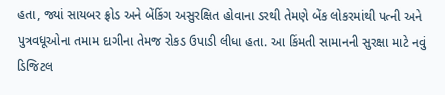હતા, જ્યાં સાયબર ફ્રોડ અને બેંકિંગ અસુરક્ષિત હોવાના ડરથી તેમણે બેંક લોકરમાંથી પત્ની અને પુત્રવધૂઓના તમામ દાગીના તેમજ રોકડ ઉપાડી લીધા હતા. આ કિંમતી સામાનની સુરક્ષા માટે નવું ડિજિટલ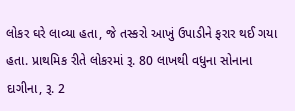લોકર ઘરે લાવ્યા હતા, જે તસ્કરો આખું ઉપાડીને ફરાર થઈ ગયા હતા. પ્રાથમિક રીતે લોકરમાં રૂ. 80 લાખથી વધુના સોનાના દાગીના, રૂ. 2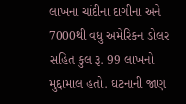લાખના ચાંદીના દાગીના અને 7000થી વધુ અમેરિકન ડોલર સહિત કુલ રૂ. 99 લાખનો મુદ્દામાલ હતો. ઘટનાની જાણ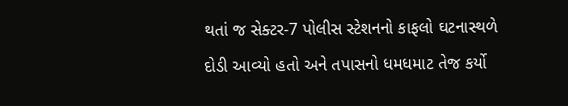થતાં જ સેક્ટર-7 પોલીસ સ્ટેશનનો કાફલો ઘટનાસ્થળે દોડી આવ્યો હતો અને તપાસનો ધમધમાટ તેજ કર્યો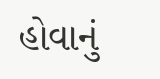હોવાનું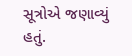સૂત્રોએ જણાવ્યું હતું.